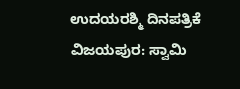ಉದಯರಶ್ಮಿ ದಿನಪತ್ರಿಕೆ
ವಿಜಯಪುರ: ಸ್ವಾಮಿ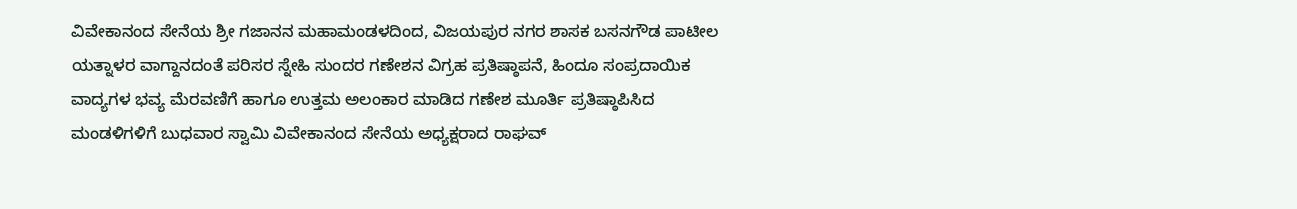ವಿವೇಕಾನಂದ ಸೇನೆಯ ಶ್ರೀ ಗಜಾನನ ಮಹಾಮಂಡಳದಿಂದ, ವಿಜಯಪುರ ನಗರ ಶಾಸಕ ಬಸನಗೌಡ ಪಾಟೀಲ ಯತ್ನಾಳರ ವಾಗ್ದಾನದಂತೆ ಪರಿಸರ ಸ್ನೇಹಿ ಸುಂದರ ಗಣೇಶನ ವಿಗ್ರಹ ಪ್ರತಿಷ್ಠಾಪನೆ, ಹಿಂದೂ ಸಂಪ್ರದಾಯಿಕ ವಾದ್ಯಗಳ ಭವ್ಯ ಮೆರವಣಿಗೆ ಹಾಗೂ ಉತ್ತಮ ಅಲಂಕಾರ ಮಾಡಿದ ಗಣೇಶ ಮೂರ್ತಿ ಪ್ರತಿಷ್ಠಾಪಿಸಿದ ಮಂಡಳಿಗಳಿಗೆ ಬುಧವಾರ ಸ್ವಾಮಿ ವಿವೇಕಾನಂದ ಸೇನೆಯ ಅಧ್ಯಕ್ಷರಾದ ರಾಘವ್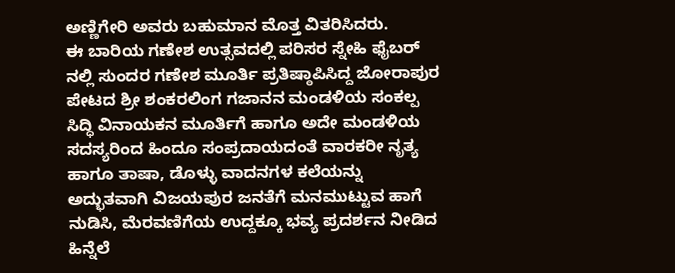ಅಣ್ಣಿಗೇರಿ ಅವರು ಬಹುಮಾನ ಮೊತ್ತ ವಿತರಿಸಿದರು.
ಈ ಬಾರಿಯ ಗಣೇಶ ಉತ್ಸವದಲ್ಲಿ ಪರಿಸರ ಸ್ನೇಹಿ ಫೈಬರ್ ನಲ್ಲಿ ಸುಂದರ ಗಣೇಶ ಮೂರ್ತಿ ಪ್ರತಿಷ್ಠಾಪಿಸಿದ್ದ ಜೋರಾಪುರ ಪೇಟದ ಶ್ರೀ ಶಂಕರಲಿಂಗ ಗಜಾನನ ಮಂಡಳಿಯ ಸಂಕಲ್ಪ ಸಿದ್ಧಿ ವಿನಾಯಕನ ಮೂರ್ತಿಗೆ ಹಾಗೂ ಅದೇ ಮಂಡಳಿಯ ಸದಸ್ಯರಿಂದ ಹಿಂದೂ ಸಂಪ್ರದಾಯದಂತೆ ವಾರಕರೀ ನೃತ್ಯ ಹಾಗೂ ತಾಷಾ, ಡೊಳ್ಳು ವಾದನಗಳ ಕಲೆಯನ್ನು ಅದ್ಭುತವಾಗಿ ವಿಜಯಪುರ ಜನತೆಗೆ ಮನಮುಟ್ಟುವ ಹಾಗೆ ನುಡಿಸಿ, ಮೆರವಣಿಗೆಯ ಉದ್ದಕ್ಕೂ ಭವ್ಯ ಪ್ರದರ್ಶನ ನೀಡಿದ ಹಿನ್ನೆಲೆ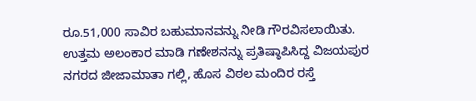ರೂ.51,000 ಸಾವಿರ ಬಹುಮಾನವನ್ನು ನೀಡಿ ಗೌರವಿಸಲಾಯಿತು.
ಉತ್ತಮ ಅಲಂಕಾರ ಮಾಡಿ ಗಣೇಶನನ್ನು ಪ್ರತಿಷ್ಠಾಪಿಸಿದ್ದ ವಿಜಯಪುರ ನಗರದ ಜೀಜಾಮಾತಾ ಗಲ್ಲಿ, ಹೊಸ ವಿಠಲ ಮಂದಿರ ರಸ್ತೆ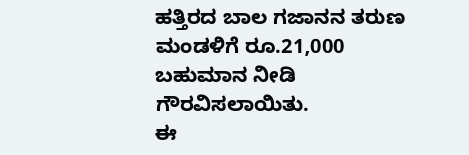ಹತ್ತಿರದ ಬಾಲ ಗಜಾನನ ತರುಣ ಮಂಡಳಿಗೆ ರೂ.21,000 ಬಹುಮಾನ ನೀಡಿ ಗೌರವಿಸಲಾಯಿತು.
ಈ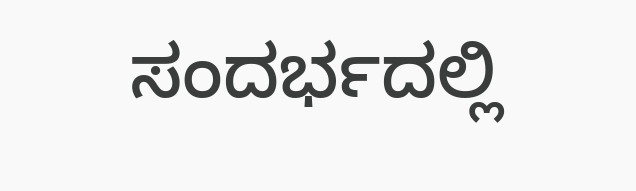ಸಂದರ್ಭದಲ್ಲಿ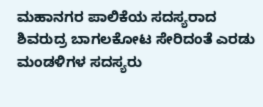ಮಹಾನಗರ ಪಾಲಿಕೆಯ ಸದಸ್ಯರಾದ ಶಿವರುದ್ರ ಬಾಗಲಕೋಟ ಸೇರಿದಂತೆ ಎರಡು ಮಂಡಳಿಗಳ ಸದಸ್ಯರು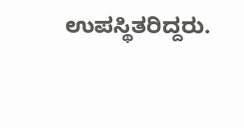ಉಪಸ್ಥಿತರಿದ್ದರು.